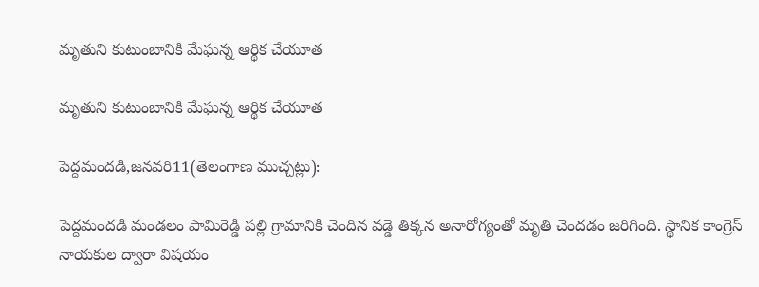మృతుని కుటుంబానికి మేఘన్న ఆర్థిక చేయూత

మృతుని కుటుంబానికి మేఘన్న ఆర్థిక చేయూత

పెద్దమందడి,జనవరి11(తెలంగాణ ముచ్చట్లు):

పెద్దమందడి మండలం పామిరెడ్డి పల్లి గ్రామానికి చెందిన వడ్డె తిక్కన అనారోగ్యంతో మృతి చెందడం జరిగింది. స్థానిక కాంగ్రెస్ నాయకుల ద్వారా విషయం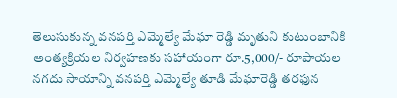తెలుసుకున్న వనపర్తి ఎమ్మెల్యే మేఘా రెడ్డి మృతుని కుటుంబానికి అంత్యక్రియల నిర్వహణకు సహాయంగా రూ.5,000/- రూపాయల నగదు సాయాన్ని వనపర్తి ఎమ్మెల్యే తూడి మేఘారెడ్డి తరఫున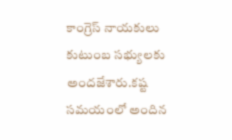కాంగ్రెస్ నాయకులు కుటుంబ సభ్యులకు అందజేశారు.కష్ట సమయంలో అందిన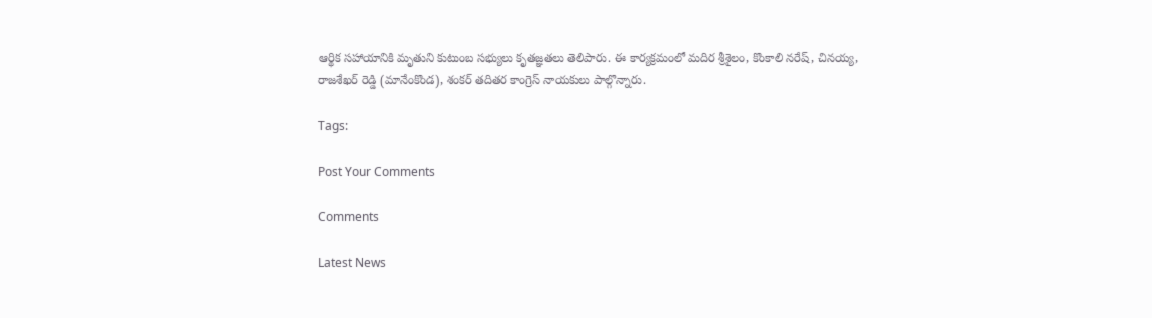ఆర్థిక సహాయానికి మృతుని కుటుంబ సభ్యులు కృతజ్ఞతలు తెలిపారు. ఈ కార్యక్రమంలో మదిర శ్రీశైలం, కొంకాలి నరేష్, చినయ్య, రాజశేఖర్ రెడ్డి (మానేంకొండ), శంకర్ తదితర కాంగ్రెస్ నాయకులు పాల్గొన్నారు.

Tags:

Post Your Comments

Comments

Latest News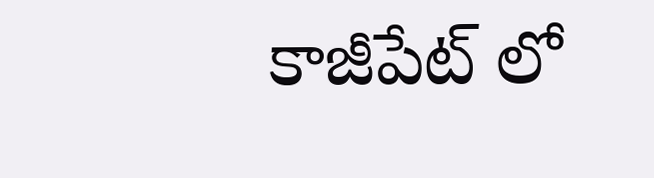కాజీపేట్ లో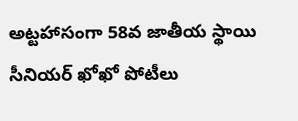అట్టహాసంగా 58వ జాతీయ స్థాయి సీనియర్ ఖోఖో పోటీలు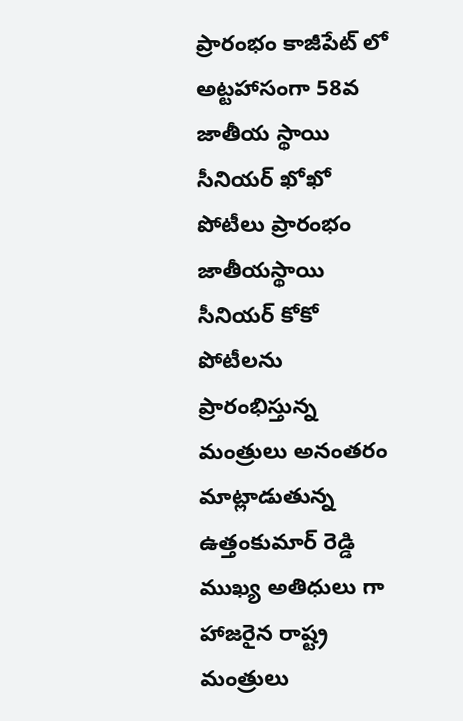ప్రారంభం కాజీపేట్ లో అట్టహాసంగా 58వ జాతీయ స్థాయి సీనియర్ ఖోఖో పోటీలు ప్రారంభం
జాతీయస్థాయి సీనియర్ కోకో పోటీలను ప్రారంభిస్తున్న మంత్రులు అనంతరం మాట్లాడుతున్న ఉత్తంకుమార్ రెడ్డి ముఖ్య అతిధులు గా హాజరైన రాష్ట్ర మంత్రులు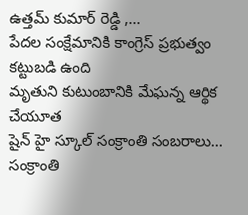ఉత్తమ్ కుమార్ రెడ్డి ,...
పేదల సంక్షేమానికి కాంగ్రెస్ ప్రభుత్వం కట్టుబడి ఉంది
మృతుని కుటుంబానికి మేఘన్న ఆర్థిక చేయూత
షైన్ హై స్కూల్ సంక్రాంతి సంబరాలు...
సంక్రాంతి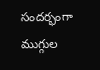సందర్భంగా  ముగ్గుల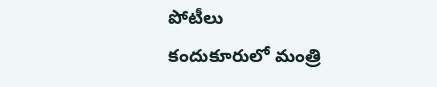పోటీలు
కందుకూరులో మంత్రి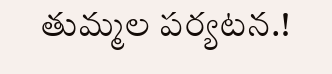తుమ్మల పర్యటన.!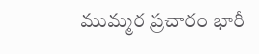ముమ్మర ప్రచారం భారీ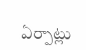ఏర్పాట్లు